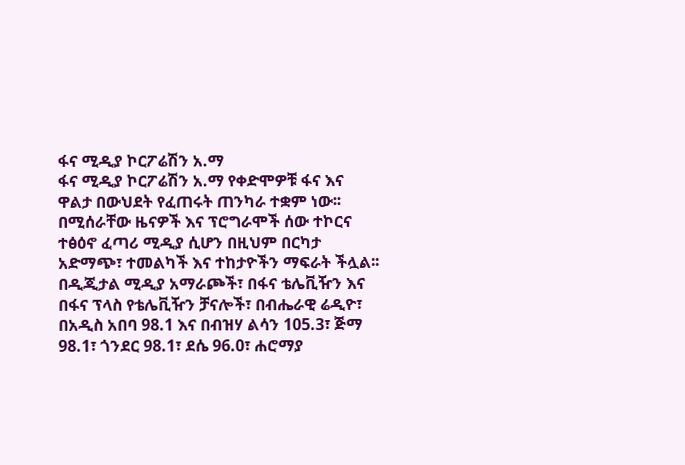ፋና ሚዲያ ኮርፖሬሽን አ.ማ
ፋና ሚዲያ ኮርፖሬሽን አ.ማ የቀድሞዎቹ ፋና እና ዋልታ በውህደት የፈጠሩት ጠንካራ ተቋም ነው፡፡ በሚሰራቸው ዜናዎች እና ፕሮግራሞች ሰው ተኮርና ተፅዕኖ ፈጣሪ ሚዲያ ሲሆን በዚህም በርካታ አድማጭ፣ ተመልካች እና ተከታዮችን ማፍራት ችሏል፡፡
በዲጂታል ሚዲያ አማራጮች፣ በፋና ቴሌቪዥን እና በፋና ፕላስ የቴሌቪዥን ቻናሎች፣ በብሔራዊ ሬዲዮ፣ በአዲስ አበባ 98.1 እና በብዝሃ ልሳን 105.3፣ ጅማ 98.1፣ ጎንደር 98.1፣ ደሴ 96.0፣ ሐሮማያ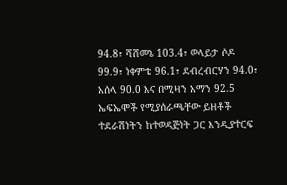94.8፣ ሻሸመኔ 103.4፣ ወላይታ ሶዶ 99.9፣ ነቀምቴ 96.1፣ ደብረብርሃን 94.0፣ አሰላ 90.0 እና በሚዛን አማን 92.5 ኤፍኤሞች የሚያሰራጫቸው ይዘቶች ተደራሽነትን ከተወዳጅነት ጋር እንዲያተርፍ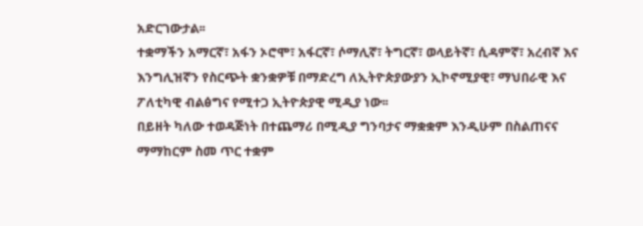አድርገውታል፡፡
ተቋማችን አማርኛ፣ አፋን ኦሮሞ፣ አፋርኛ፣ ሶማሊኛ፣ ትግርኛ፣ ወላይትኛ፣ ሲዳምኛ፣ አረብኛ እና እንግሊዝኛን የስርጭት ቋንቋዎቹ በማድረግ ለኢትዮጵያውያን ኢኮኖሚያዊ፣ ማህበራዊ እና ፖለቲካዊ ብልፅግና የሚተጋ ኢትዮጵያዊ ሚዲያ ነው፡፡
በይዘት ካለው ተወዳጅነት በተጨማሪ በሚዲያ ግንባታና ማቋቋም እንዲሁም በስልጠናና ማማከርም ስመ ጥር ተቋም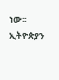ነው፡፡
ኢትዮጵያን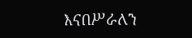እናበሥራለን